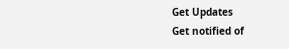Get Updates
Get notified of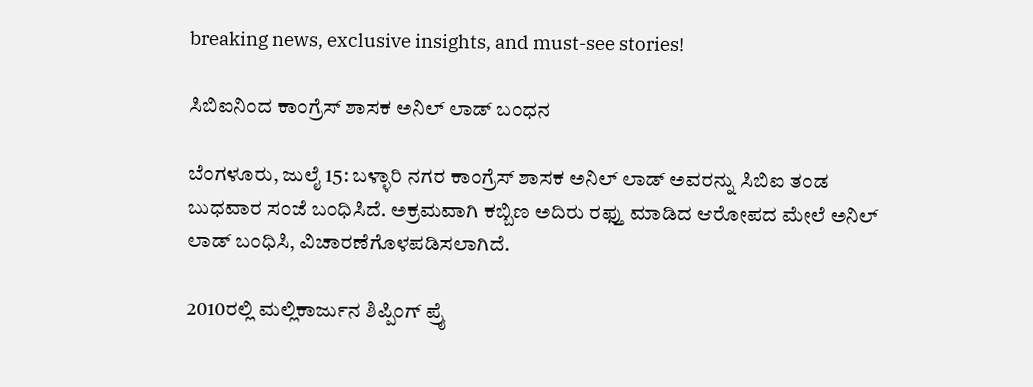breaking news, exclusive insights, and must-see stories!

ಸಿಬಿಐನಿಂದ ಕಾಂಗ್ರೆಸ್ ಶಾಸಕ ಅನಿಲ್ ಲಾಡ್ ಬಂಧನ

ಬೆಂಗಳೂರು, ಜುಲೈ 15: ಬಳ್ಳಾರಿ ನಗರ ಕಾಂಗ್ರೆಸ್ ಶಾಸಕ ಅನಿಲ್ ಲಾಡ್ ಅವರನ್ನು ಸಿಬಿಐ ತಂಡ ಬುಧವಾರ ಸಂಜೆ ಬಂಧಿಸಿದೆ. ಅಕ್ರಮವಾಗಿ ಕಬ್ಬಿಣ ಅದಿರು ರಫ್ತು ಮಾಡಿದ ಆರೋಪದ ಮೇಲೆ ಅನಿಲ್ ಲಾಡ್ ಬಂಧಿಸಿ, ವಿಚಾರಣೆಗೊಳಪಡಿಸಲಾಗಿದೆ.

2010ರಲ್ಲಿ ಮಲ್ಲಿಕಾರ್ಜುನ ಶಿಪ್ಪಿಂಗ್ ಪ್ರೈ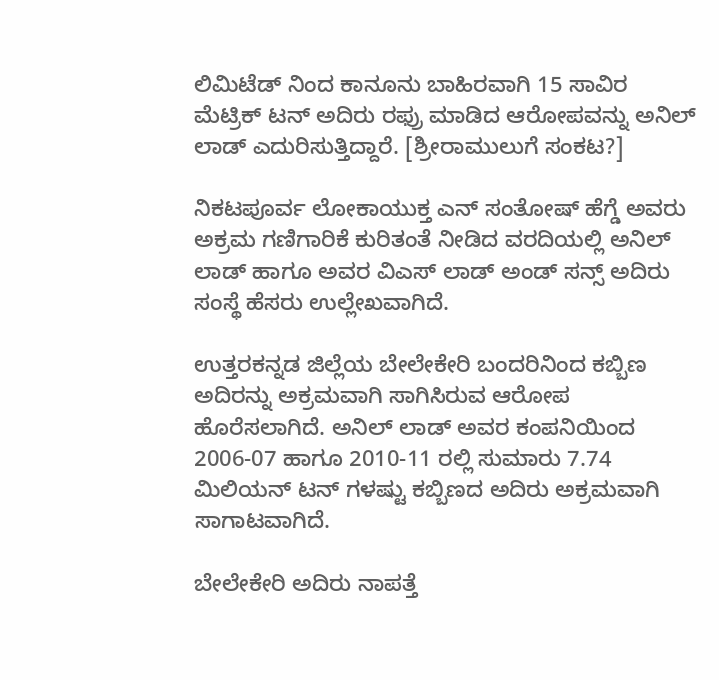ಲಿಮಿಟೆಡ್ ನಿಂದ ಕಾನೂನು ಬಾಹಿರವಾಗಿ 15 ಸಾವಿರ ಮೆಟ್ರಿಕ್ ಟನ್ ಅದಿರು ರಫ್ರು ಮಾಡಿದ ಆರೋಪವನ್ನು ಅನಿಲ್ ಲಾಡ್ ಎದುರಿಸುತ್ತಿದ್ದಾರೆ. [ಶ್ರೀರಾಮುಲುಗೆ ಸಂಕಟ?]

ನಿಕಟಪೂರ್ವ ಲೋಕಾಯುಕ್ತ ಎನ್ ಸಂತೋಷ್ ಹೆಗ್ಡೆ ಅವರು ಅಕ್ರಮ ಗಣಿಗಾರಿಕೆ ಕುರಿತಂತೆ ನೀಡಿದ ವರದಿಯಲ್ಲಿ ಅನಿಲ್ ಲಾಡ್ ಹಾಗೂ ಅವರ ವಿಎಸ್ ಲಾಡ್ ಅಂಡ್ ಸನ್ಸ್ ಅದಿರು ಸಂಸ್ಥೆ ಹೆಸರು ಉಲ್ಲೇಖವಾಗಿದೆ.

ಉತ್ತರಕನ್ನಡ ಜಿಲ್ಲೆಯ ಬೇಲೇಕೇರಿ ಬಂದರಿನಿಂದ ಕಬ್ಬಿಣ ಅದಿರನ್ನು ಅಕ್ರಮವಾಗಿ ಸಾಗಿಸಿರುವ ಆರೋಪ ಹೊರೆಸಲಾಗಿದೆ. ಅನಿಲ್ ಲಾಡ್ ಅವರ ಕಂಪನಿಯಿಂದ 2006-07 ಹಾಗೂ 2010-11 ರಲ್ಲಿ ಸುಮಾರು 7.74 ಮಿಲಿಯನ್ ಟನ್ ಗಳಷ್ಟು ಕಬ್ಬಿಣದ ಅದಿರು ಅಕ್ರಮವಾಗಿ ಸಾಗಾಟವಾಗಿದೆ.

ಬೇಲೇಕೇರಿ ಅದಿರು ನಾಪತ್ತೆ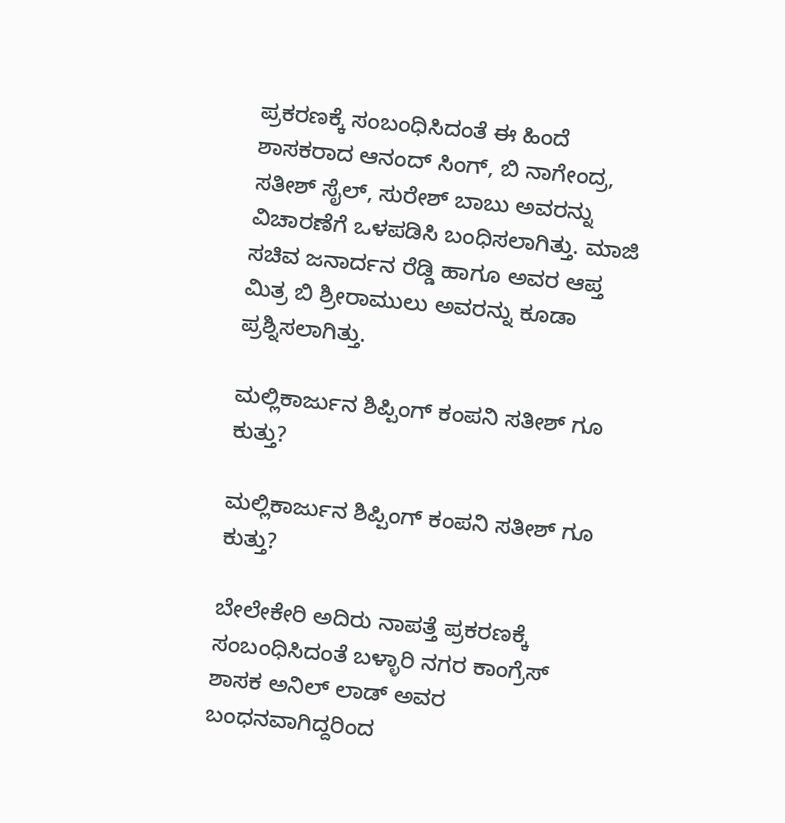ಪ್ರಕರಣಕ್ಕೆ ಸಂಬಂಧಿಸಿದಂತೆ ಈ ಹಿಂದೆ ಶಾಸಕರಾದ ಆನಂದ್ ಸಿಂಗ್, ಬಿ ನಾಗೇಂದ್ರ, ಸತೀಶ್ ಸೈಲ್, ಸುರೇಶ್ ಬಾಬು ಅವರನ್ನು ವಿಚಾರಣೆಗೆ ಒಳಪಡಿಸಿ ಬಂಧಿಸಲಾಗಿತ್ತು. ಮಾಜಿ ಸಚಿವ ಜನಾರ್ದನ ರೆಡ್ಡಿ ಹಾಗೂ ಅವರ ಆಪ್ತ ಮಿತ್ರ ಬಿ ಶ್ರೀರಾಮುಲು ಅವರನ್ನು ಕೂಡಾ ಪ್ರಶ್ನಿಸಲಾಗಿತ್ತು.

ಮಲ್ಲಿಕಾರ್ಜುನ ಶಿಪ್ಪಿಂಗ್ ಕಂಪನಿ ಸತೀಶ್ ಗೂ ಕುತ್ತು?

ಮಲ್ಲಿಕಾರ್ಜುನ ಶಿಪ್ಪಿಂಗ್ ಕಂಪನಿ ಸತೀಶ್ ಗೂ ಕುತ್ತು?

ಬೇಲೇಕೇರಿ ಅದಿರು ನಾಪತ್ತೆ ಪ್ರಕರಣಕ್ಕೆ ಸಂಬಂಧಿಸಿದಂತೆ ಬಳ್ಳಾರಿ ನಗರ ಕಾಂಗ್ರೆಸ್ ಶಾಸಕ ಅನಿಲ್ ಲಾಡ್ ಅವರ ಬಂಧನವಾಗಿದ್ದರಿಂದ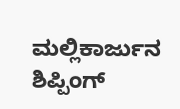ಮಲ್ಲಿಕಾರ್ಜುನ ಶಿಪ್ಪಿಂಗ್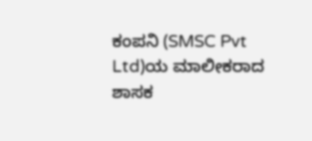ಕಂಪನಿ (SMSC Pvt Ltd)ಯ ಮಾಲೀಕರಾದ ಶಾಸಕ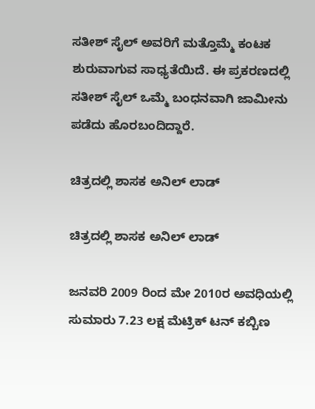ಸತೀಶ್ ಸೈಲ್ ಅವರಿಗೆ ಮತ್ತೊಮ್ಮೆ ಕಂಟಕ ಶುರುವಾಗುವ ಸಾಧ್ಯತೆಯಿದೆ. ಈ ಪ್ರಕರಣದಲ್ಲಿ ಸತೀಶ್ ಸೈಲ್ ಒಮ್ಮೆ ಬಂಧನವಾಗಿ ಜಾಮೀನು ಪಡೆದು ಹೊರಬಂದಿದ್ದಾರೆ.

ಚಿತ್ರದಲ್ಲಿ ಶಾಸಕ ಅನಿಲ್ ಲಾಡ್

ಚಿತ್ರದಲ್ಲಿ ಶಾಸಕ ಅನಿಲ್ ಲಾಡ್

ಜನವರಿ 2009 ರಿಂದ ಮೇ 2010ರ ಅವಧಿಯಲ್ಲಿ ಸುಮಾರು 7.23 ಲಕ್ಷ ಮೆಟ್ರಿಕ್ ಟನ್ ಕಬ್ಬಿಣ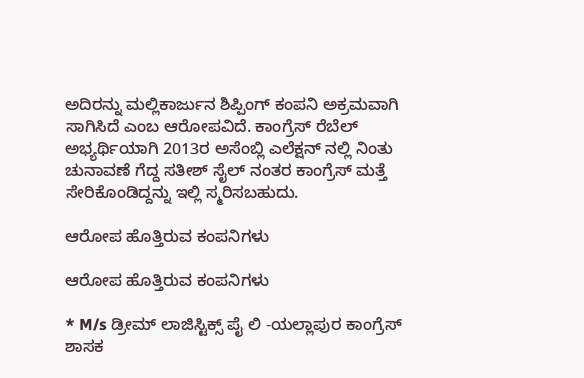ಅದಿರನ್ನು ಮಲ್ಲಿಕಾರ್ಜುನ ಶಿಪ್ಪಿಂಗ್ ಕಂಪನಿ ಅಕ್ರಮವಾಗಿ ಸಾಗಿಸಿದೆ ಎಂಬ ಆರೋಪವಿದೆ. ಕಾಂಗ್ರೆಸ್ ರೆಬೆಲ್ ಅಭ್ಯರ್ಥಿಯಾಗಿ 2013ರ ಅಸೆಂಬ್ಲಿ ಎಲೆಕ್ಷನ್ ನಲ್ಲಿ ನಿಂತು ಚುನಾವಣೆ ಗೆದ್ದ ಸತೀಶ್ ಸೈಲ್ ನಂತರ ಕಾಂಗ್ರೆಸ್ ಮತ್ತೆ ಸೇರಿಕೊಂಡಿದ್ದನ್ನು ಇಲ್ಲಿ ಸ್ಮರಿಸಬಹುದು.

ಆರೋಪ ಹೊತ್ತಿರುವ ಕಂಪನಿಗಳು

ಆರೋಪ ಹೊತ್ತಿರುವ ಕಂಪನಿಗಳು

* M/s ಡ್ರೀಮ್ ಲಾಜಿಸ್ಟಿಕ್ಸ್ ಪೈ ಲಿ -ಯಲ್ಲಾಪುರ ಕಾಂಗ್ರೆಸ್ ಶಾಸಕ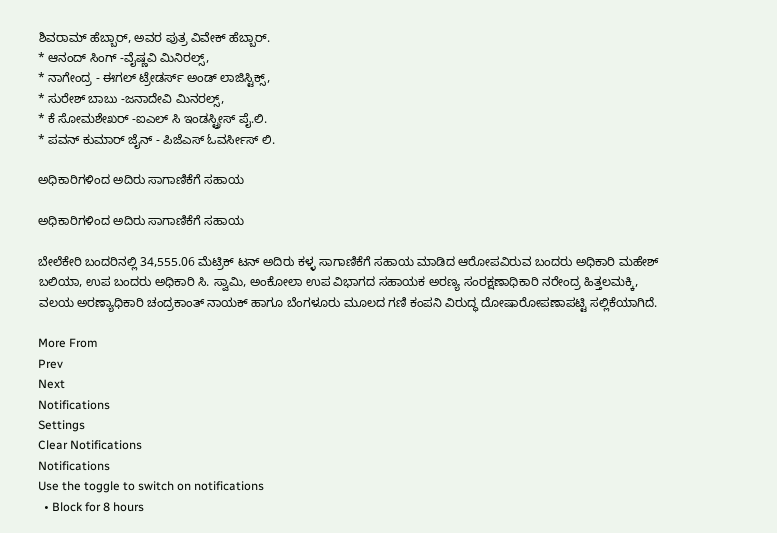ಶಿವರಾಮ್ ಹೆಬ್ಬಾರ್, ಅವರ ಪುತ್ರ ವಿವೇಕ್ ಹೆಬ್ಬಾರ್.
* ಆನಂದ್ ಸಿಂಗ್ -ವೈಷ್ಣವಿ ಮಿನಿರಲ್ಸ್,
* ನಾಗೇಂದ್ರ - ಈಗಲ್ ಟ್ರೇಡರ್ಸ್ ಅಂಡ್ ಲಾಜಿಸ್ಟಿಕ್ಸ್,
* ಸುರೇಶ್ ಬಾಬು -ಜನಾದೇವಿ ಮಿನರಲ್ಸ್,
* ಕೆ ಸೋಮಶೇಖರ್ -ಐಎಲ್ ಸಿ ಇಂಡಸ್ಟ್ರೀಸ್ ಪೈ.ಲಿ.
* ಪವನ್ ಕುಮಾರ್ ಜೈನ್ - ಪಿಜೆಎಸ್ ಓವರ್ಸೀಸ್ ಲಿ.

ಅಧಿಕಾರಿಗಳಿಂದ ಅದಿರು ಸಾಗಾಣಿಕೆಗೆ ಸಹಾಯ

ಅಧಿಕಾರಿಗಳಿಂದ ಅದಿರು ಸಾಗಾಣಿಕೆಗೆ ಸಹಾಯ

ಬೇಲೆಕೇರಿ ಬಂದರಿನಲ್ಲಿ 34,555.06 ಮೆಟ್ರಿಕ್ ಟನ್ ಅದಿರು ಕಳ್ಳ ಸಾಗಾಣಿಕೆಗೆ ಸಹಾಯ ಮಾಡಿದ ಆರೋಪವಿರುವ ಬಂದರು ಅಧಿಕಾರಿ ಮಹೇಶ್ ಬಲಿಯಾ, ಉಪ ಬಂದರು ಅಧಿಕಾರಿ ಸಿ. ಸ್ವಾಮಿ, ಅಂಕೋಲಾ ಉಪ ವಿಭಾಗದ ಸಹಾಯಕ ಅರಣ್ಯ ಸಂರಕ್ಷಣಾಧಿಕಾರಿ ನರೇಂದ್ರ ಹಿತ್ತಲಮಕ್ಕಿ, ವಲಯ ಅರಣ್ಯಾಧಿಕಾರಿ ಚಂದ್ರಕಾಂತ್ ನಾಯಕ್ ಹಾಗೂ ಬೆಂಗಳೂರು ಮೂಲದ ಗಣಿ ಕಂಪನಿ ವಿರುದ್ಧ ದೋಷಾರೋಪಣಾಪಟ್ಟಿ ಸಲ್ಲಿಕೆಯಾಗಿದೆ.

More From
Prev
Next
Notifications
Settings
Clear Notifications
Notifications
Use the toggle to switch on notifications
  • Block for 8 hours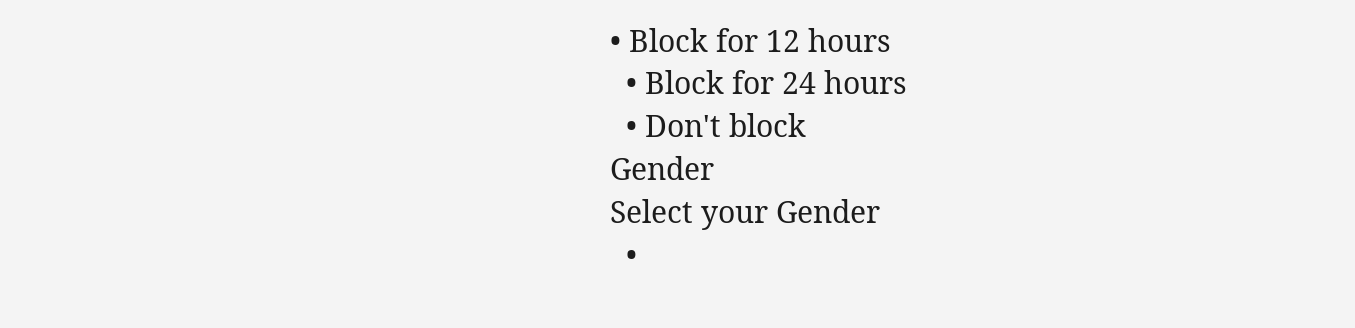• Block for 12 hours
  • Block for 24 hours
  • Don't block
Gender
Select your Gender
  •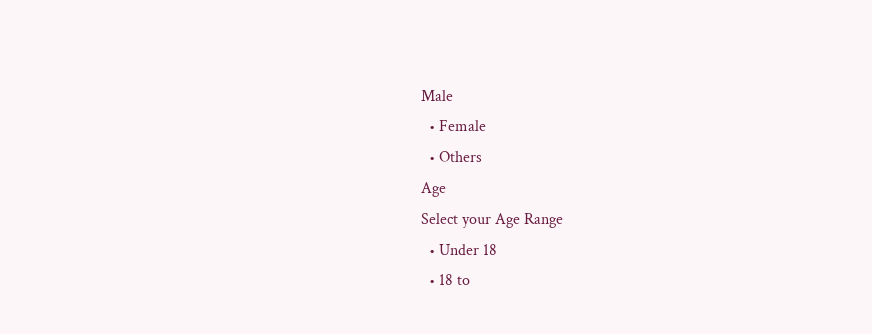Male
  • Female
  • Others
Age
Select your Age Range
  • Under 18
  • 18 to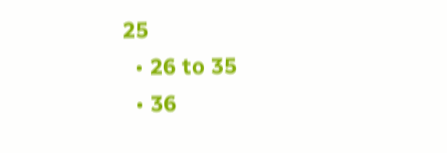25
  • 26 to 35
  • 36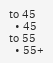to 45
  • 45 to 55
  • 55+